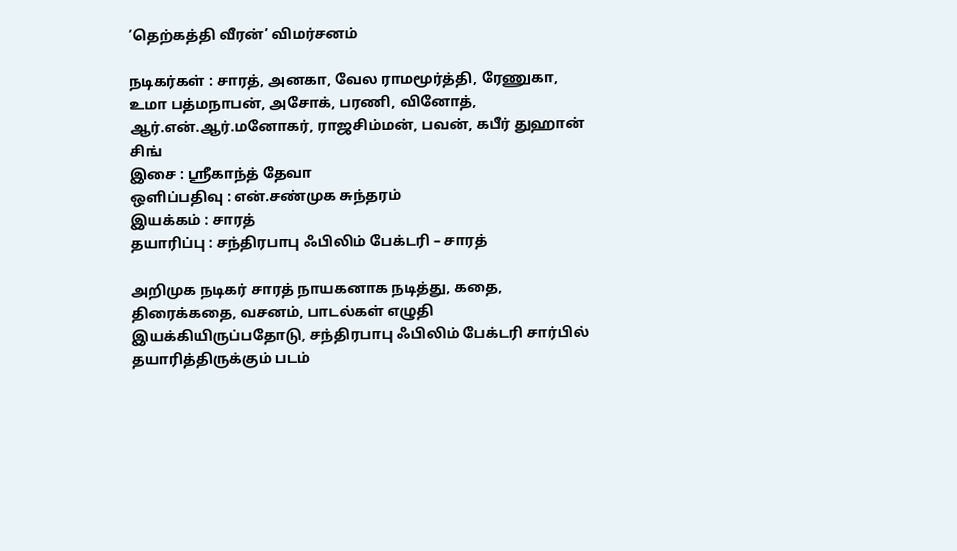’தெற்கத்தி வீரன்’ விமர்சனம்

நடிகர்கள் : சாரத், அனகா, வேல ராமமூர்த்தி, ரேணுகா, உமா பத்மநாபன், அசோக், பரணி, வினோத், ஆர்.என்.ஆர்.மனோகர், ராஜசிம்மன், பவன், கபீர் துஹான் சிங்
இசை : ஸ்ரீகாந்த் தேவா
ஒளிப்பதிவு : என்.சண்முக சுந்தரம்
இயக்கம் : சாரத்
தயாரிப்பு : சந்திரபாபு ஃபிலிம் பேக்டரி – சாரத்

அறிமுக நடிகர் சாரத் நாயகனாக நடித்து, கதை, திரைக்கதை, வசனம், பாடல்கள் எழுதி இயக்கியிருப்பதோடு, சந்திரபாபு ஃபிலிம் பேக்டரி சார்பில் தயாரித்திருக்கும் படம்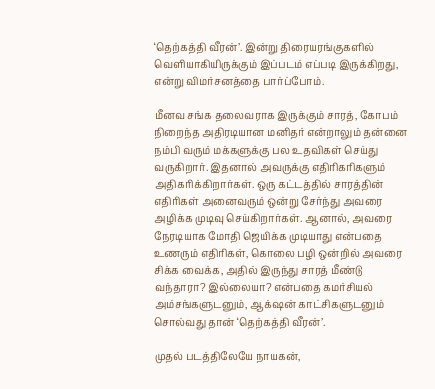‘தெற்கத்தி வீரன்’. இன்று திரையரங்குகளில் வெளியாகியிருக்கும் இப்படம் எப்படி இருக்கிறது, என்று விமர்சனத்தை பார்ப்போம்.

மீனவ சங்க தலைவராக இருக்கும் சாரத், கோபம் நிறைந்த அதிரடியான மனிதர் என்றாலும் தன்னை நம்பி வரும் மக்களுக்கு பல உதவிகள் செய்து வருகிறார். இதனால் அவருக்கு எதிரிகரிகளும் அதிகரிக்கிறார்கள். ஒரு கட்டத்தில் சாரத்தின் எதிரிகள் அனைவரும் ஒன்று சேர்ந்து அவரை அழிக்க முடிவு செய்கிறார்கள். ஆனால், அவரை நேரடியாக மோதி ஜெயிக்க முடியாது என்பதை உணரும் எதிரிகள், கொலை பழி ஒன்றில் அவரை சிக்க வைக்க, அதில் இருந்து சாரத் மீண்டு வந்தாரா? இல்லையா? என்பதை கமர்சியல் அம்சங்களுடனும், ஆக்‌ஷன் காட்சிகளுடனும் சொல்வது தான் ‘தெற்கத்தி வீரன்’.

முதல் படத்திலேயே நாயகன்,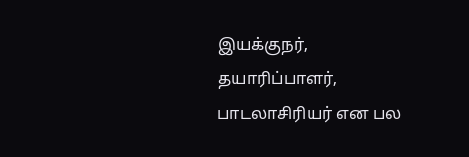இயக்குநர், தயாரிப்பாளர், பாடலாசிரியர் என பல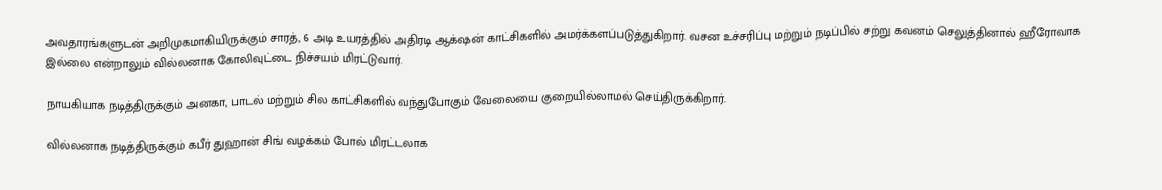அவதாரங்களுடன் அறிமுகமாகியிருக்கும் சாரத், 6 அடி உயரத்தில் அதிரடி ஆக்‌ஷன் காட்சிகளில் அமர்க்களப்படுத்துகிறார். வசன உச்சரிப்பு மற்றும் நடிப்பில் சற்று கவனம் செலுத்தினால் ஹீரோவாக இல்லை என்றாலும் வில்லனாக கோலிவுட்டை நிச்சயம் மிரட்டுவார்.

நாயகியாக நடித்திருக்கும் அனகா, பாடல் மற்றும் சில காட்சிகளில் வந்துபோகும் வேலையை குறையில்லாமல் செய்திருக்கிறார்.

வில்லனாக நடித்திருக்கும் கபீர் துஹான் சிங் வழக்கம் போல் மிரட்டலாக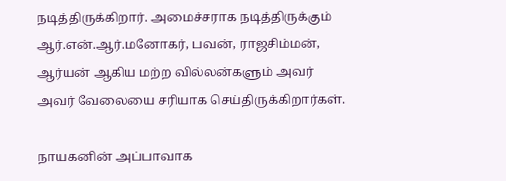நடித்திருக்கிறார். அமைச்சராக நடித்திருக்கும் ஆர்.என்.ஆர்.மனோகர், பவன், ராஜசிம்மன், ஆர்யன் ஆகிய மற்ற வில்லன்களும் அவர் அவர் வேலையை சரியாக செய்திருக்கிறார்கள்.

நாயகனின் அப்பாவாக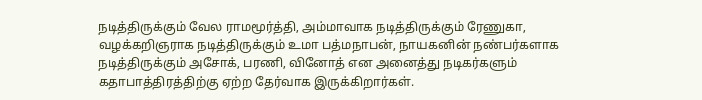நடித்திருக்கும் வேல ராமமூர்த்தி, அம்மாவாக நடித்திருக்கும் ரேணுகா, வழக்கறிஞராக நடித்திருக்கும் உமா பத்மநாபன், நாயகனின் நண்பர்களாக நடித்திருக்கும் அசோக், பரணி, வினோத் என அனைத்து நடிகர்களும் கதாபாத்திரத்திற்கு ஏற்ற தேர்வாக இருக்கிறார்கள்.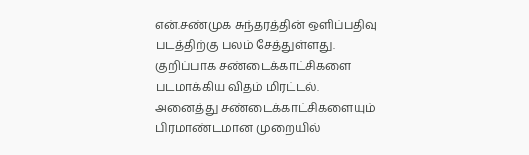என்.சண்முக சுந்தரத்தின் ஒளிப்பதிவு படத்திற்கு பலம் சேத்துள்ளது. குறிப்பாக சண்டைக்காட்சிகளை படமாக்கிய விதம் மிரட்டல். அனைத்து சண்டைக்காட்சிகளையும் பிரமாண்டமான முறையில்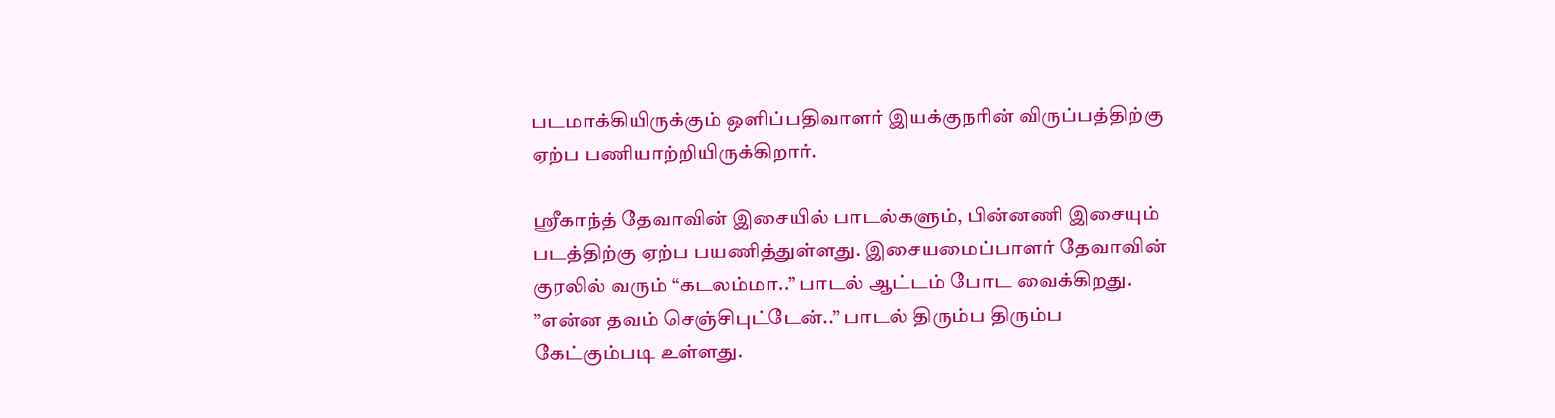படமாக்கியிருக்கும் ஒளிப்பதிவாளர் இயக்குநரின் விருப்பத்திற்கு ஏற்ப பணியாற்றியிருக்கிறார்.

ஸ்ரீகாந்த் தேவாவின் இசையில் பாடல்களும், பின்னணி இசையும் படத்திற்கு ஏற்ப பயணித்துள்ளது. இசையமைப்பாளர் தேவாவின் குரலில் வரும் “கடலம்மா..” பாடல் ஆட்டம் போட வைக்கிறது. ”என்ன தவம் செஞ்சிபுட்டேன்..” பாடல் திரும்ப திரும்ப கேட்கும்படி உள்ளது.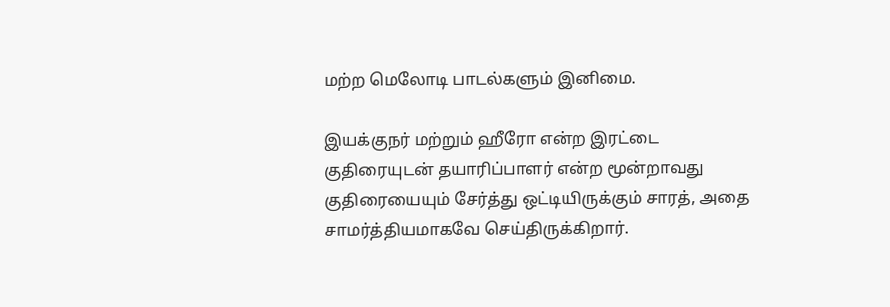மற்ற மெலோடி பாடல்களும் இனிமை.

இயக்குநர் மற்றும் ஹீரோ என்ற இரட்டை குதிரையுடன் தயாரிப்பாளர் என்ற மூன்றாவது குதிரையையும் சேர்த்து ஒட்டியிருக்கும் சாரத், அதை சாமர்த்தியமாகவே செய்திருக்கிறார்.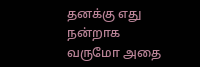தனக்கு எது நன்றாக வருமோ அதை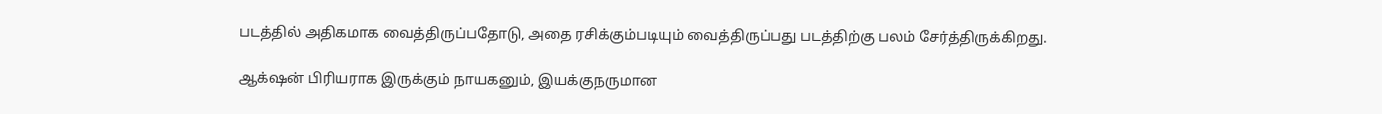படத்தில் அதிகமாக வைத்திருப்பதோடு, அதை ரசிக்கும்படியும் வைத்திருப்பது படத்திற்கு பலம் சேர்த்திருக்கிறது.

ஆக்‌ஷன் பிரியராக இருக்கும் நாயகனும், இயக்குநருமான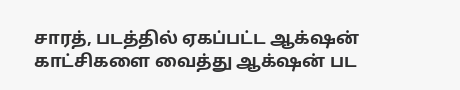சாரத், படத்தில் ஏகப்பட்ட ஆக்‌ஷன் காட்சிகளை வைத்து ஆக்‌ஷன் பட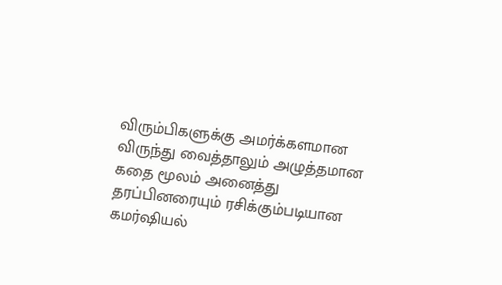விரும்பிகளுக்கு அமர்க்களமான விருந்து வைத்தாலும் அழுத்தமான கதை மூலம் அனைத்து தரப்பினரையும் ரசிக்கும்படியான கமர்ஷியல்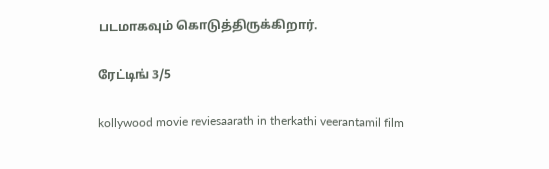படமாகவும் கொடுத்திருக்கிறார்.

ரேட்டிங் 3/5

kollywood movie reviesaarath in therkathi veerantamil film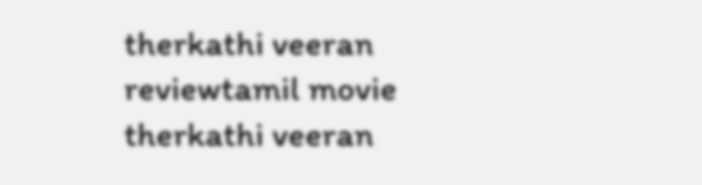therkathi veeran reviewtamil movie therkathi veeran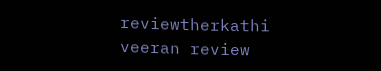reviewtherkathi veeran review